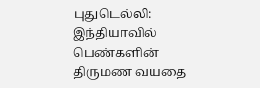புதுடெல்லி: இந்தியாவில் பெண்களின் திருமண வயதை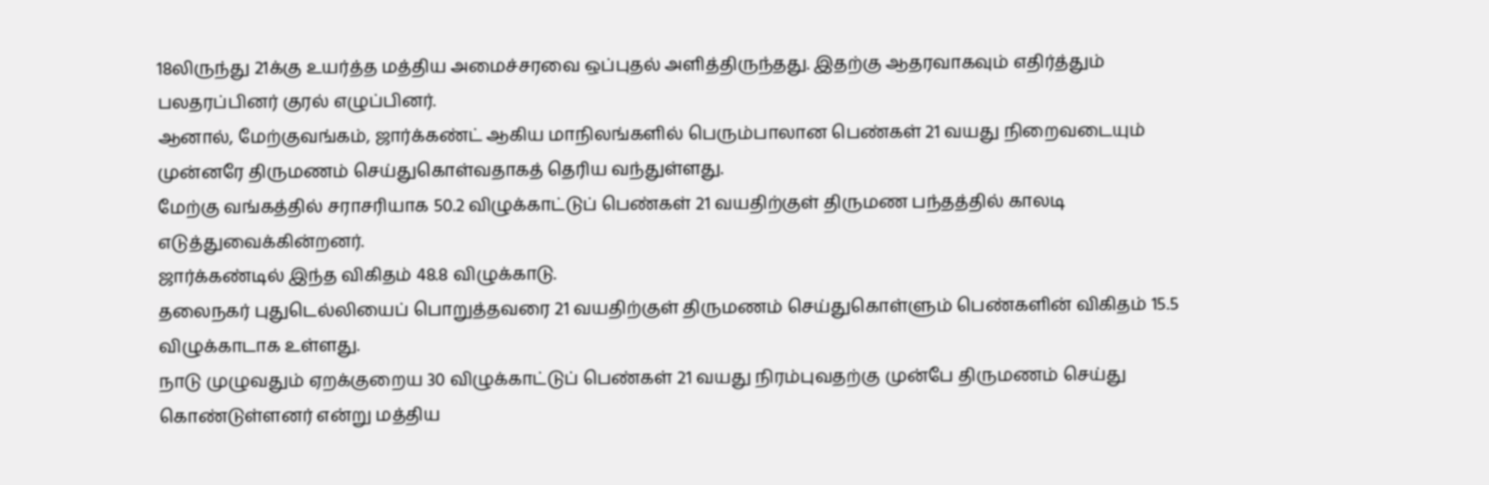18லிருந்து 21க்கு உயர்த்த மத்திய அமைச்சரவை ஒப்புதல் அளித்திருந்தது. இதற்கு ஆதரவாகவும் எதிர்த்தும் பலதரப்பினர் குரல் எழுப்பினர்.
ஆனால், மேற்குவங்கம், ஜார்க்கண்ட் ஆகிய மாநிலங்களில் பெரும்பாலான பெண்கள் 21 வயது நிறைவடையும் முன்னரே திருமணம் செய்துகொள்வதாகத் தெரிய வந்துள்ளது.
மேற்கு வங்கத்தில் சராசரியாக 50.2 விழுக்காட்டுப் பெண்கள் 21 வயதிற்குள் திருமண பந்தத்தில் காலடி எடுத்துவைக்கின்றனர்.
ஜார்க்கண்டில் இந்த விகிதம் 48.8 விழுக்காடு.
தலைநகர் புதுடெல்லியைப் பொறுத்தவரை 21 வயதிற்குள் திருமணம் செய்துகொள்ளும் பெண்களின் விகிதம் 15.5 விழுக்காடாக உள்ளது.
நாடு முழுவதும் ஏறக்குறைய 30 விழுக்காட்டுப் பெண்கள் 21 வயது நிரம்புவதற்கு முன்பே திருமணம் செய்து கொண்டுள்ளனர் என்று மத்திய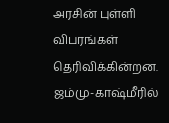அரசின் புள்ளி விபரங்கள் தெரிவிக்கின்றன.
ஜம்மு-காஷ்மீரில்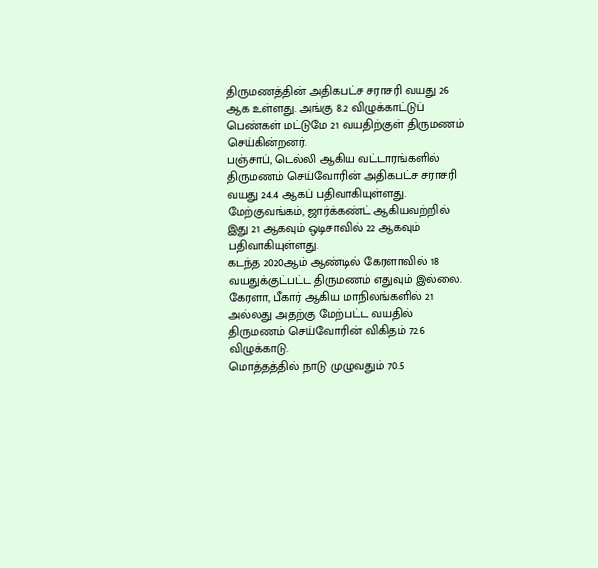திருமணத்தின் அதிகபட்ச சராசரி வயது 26 ஆக உள்ளது. அங்கு 8.2 விழுக்காட்டுப் பெண்கள் மட்டுமே 21 வயதிற்குள் திருமணம் செய்கின்றனர்.
பஞ்சாப், டெல்லி ஆகிய வட்டாரங்களில் திருமணம் செய்வோரின் அதிகபட்ச சராசரி வயது 24.4 ஆகப் பதிவாகியுள்ளது.
மேற்குவங்கம், ஜார்க்கண்ட் ஆகியவற்றில் இது 21 ஆகவும் ஒடிசாவில் 22 ஆகவும் பதிவாகியுள்ளது.
கடந்த 2020ஆம் ஆண்டில் கேரளாவில் 18 வயதுக்குட்பட்ட திருமணம் எதுவும் இல்லை.
கேரளா, பீகார் ஆகிய மாநிலங்களில் 21 அல்லது அதற்கு மேற்பட்ட வயதில் திருமணம் செய்வோரின் விகிதம் 72.6 விழுக்காடு.
மொத்தத்தில் நாடு முழுவதும் 70.5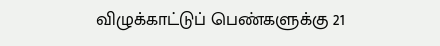விழுக்காட்டுப் பெண்களுக்கு 21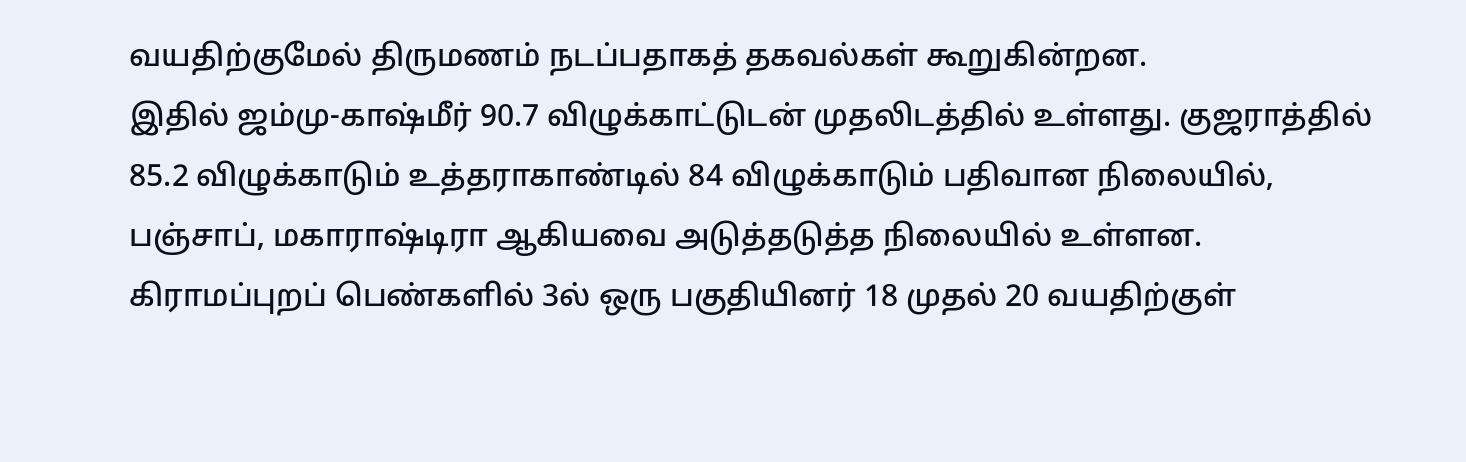வயதிற்குமேல் திருமணம் நடப்பதாகத் தகவல்கள் கூறுகின்றன.
இதில் ஜம்மு-காஷ்மீர் 90.7 விழுக்காட்டுடன் முதலிடத்தில் உள்ளது. குஜராத்தில் 85.2 விழுக்காடும் உத்தராகாண்டில் 84 விழுக்காடும் பதிவான நிலையில், பஞ்சாப், மகாராஷ்டிரா ஆகியவை அடுத்தடுத்த நிலையில் உள்ளன.
கிராமப்புறப் பெண்களில் 3ல் ஒரு பகுதியினர் 18 முதல் 20 வயதிற்குள்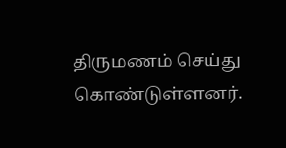திருமணம் செய்து கொண்டுள்ளனர்.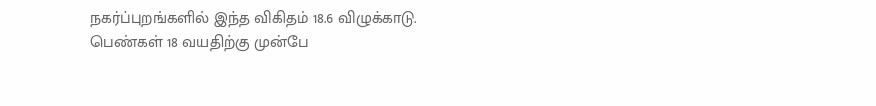நகர்ப்புறங்களில் இந்த விகிதம் 18.6 விழுக்காடு.
பெண்கள் 18 வயதிற்கு முன்பே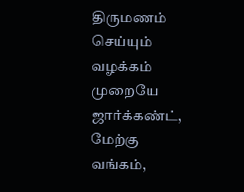திருமணம் செய்யும் வழக்கம் முறையே ஜார்க்கண்ட், மேற்கு வங்கம்,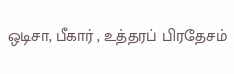ஒடிசா, பீகார் , உத்தரப் பிரதேசம்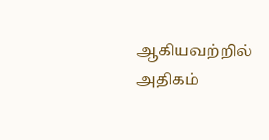ஆகியவற்றில் அதிகம்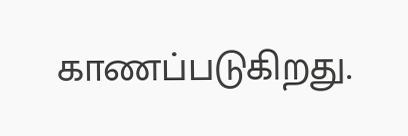காணப்படுகிறது.